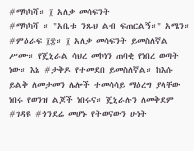#ማካካሻ። ፲ አለቃ መሳፍንት
#ማካካሻ ። "አቤቱ ንጹህ ልብ ፍጠርልኝ።" አሜን። #ምዕራፍ ፲፰። ፲ አለቃ መሳፍንት ይመስለኛል ሥሙ። የጄኒራል ሳህረ መኮነን ጠባቂ የነበረ ወጣት ነው። እኔ #ታቅዶ የተመደበ ይመስለኛል። ከእሱ ይልቅ ለመታመን ሌሎች ተመሳሳይ ማዕረግ ያላቸው ነበሩ የወንዝ ልጆች ነበሩና። ጄኒራሉን ለመቅደም #ገዳዩ #ጎንደሬ መሆኑ የትወናውን ሁነት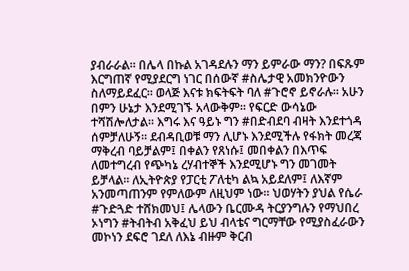ያብራራል። በሌላ በኩል አገዳደሉን ማን ይምራው ማን? በፍጹም እርግጠኛ የሚያደርግ ነገር በሰውኛ #ስሌታዊ አመክንዮውን ስለማይደፈር። ወላጅ እናቱ ክፍትፍት ባለ #ጉሮኖ ይኖራሉ። አሁን በምን ሁኔታ እንደሚገኙ አላውቅም። የፍርድ ውሳኔው ተሻሽሎለታል። እግሩ እና ዓይኑ ግን #በድብደባ ብዛት እንደተጎዳ ሰምቻለሁኝ። ደብዳቢወቹ ማን ሊሆኑ እንደሚችሉ የፋክት መረጃ ማቅረብ ባይቻልም፤ በቀልን የጸነሱ፤ መበቀልን በእጥፍ ለመተግረብ የጭካኔ ረሃብተኞች እንደሚሆኑ ግን መገመት ይቻላል። ለኢትዮጵያ የፓርቲ ፖለቲካ ልኳ አይደለም፤ ለእኛም አንመጣጠንም የምለውም ለዚህም ነው። ህወሃትን ያህል የሴራ #ጉድጓድ ተሸክመህ፤ ሌላውን ቤርሙዳ ትርያንግሉን የማህበረ ኦነግን #ትብትብ አቅፈህ ይህ ብላቴና ግርማቸው የሚያስፈራውን መኮነን ደፍሮ ገደለ ለእኔ ብዙም ቅርብ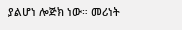ያልሆነ ሎጅክ ነው። መሪነት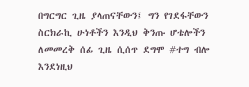በግርግር ጊዜ ያላጠናቸውን፤ ግን የገደፋቸውን ስርክራኪ ሁነቶችን እንዲህ ቅንጡ ሆቴሎችን ለመመረቅ ሰፊ ጊዜ ሲሰጥ ደግሞ #ተግ ብሎ እንደነዚህ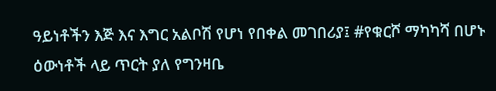ዓይነቶችን እጅ እና እግር አልቦሽ የሆነ የበቀል መገበሪያ፤ #የቁርሾ ማካካሻ በሆኑ ዕውነቶች ላይ ጥርት ያለ የግንዛቤ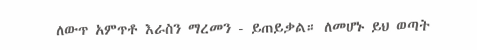ለውጥ አምጥቶ እራስን ማረመን - ይጠይቃል። ለመሆኑ ይህ ወጣት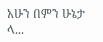አሁን በምን ሁኔታ ላ...